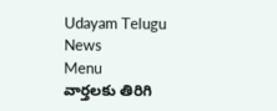Udayam Telugu News
Menu
వార్తలకు తిరిగి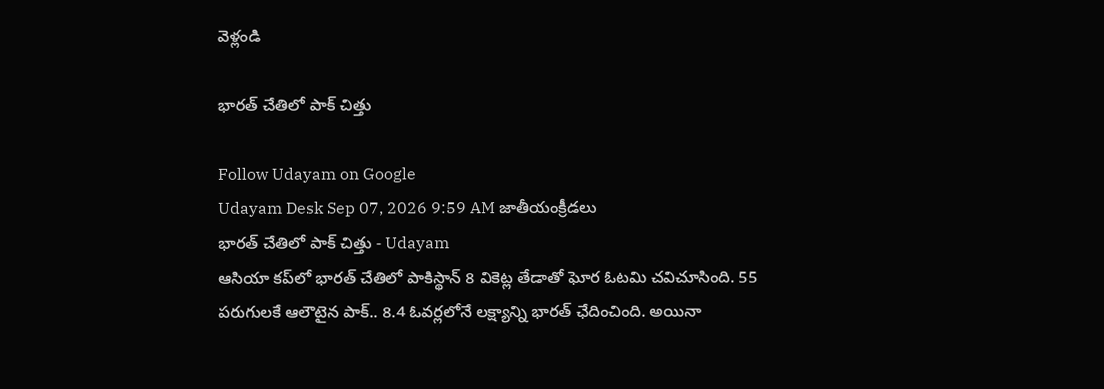వెళ్లండి

భారత్‌ చేతిలో పాక్ చిత్తు

Follow Udayam on Google
Udayam Desk Sep 07, 2026 9:59 AM జాతీయంక్రీడలు
భారత్‌ చేతిలో పాక్ చిత్తు - Udayam
ఆసియా కప్‌లో భారత్‌ చేతిలో పాకిస్థాన్‌ 8 వికెట్ల తేడాతో ఘోర ఓటమి చవిచూసింది. 55 పరుగులకే ఆలౌటైన పాక్‌.. 8.4 ఓవర్లలోనే లక్ష్యాన్ని భారత్‌ ఛేదించింది. అయినా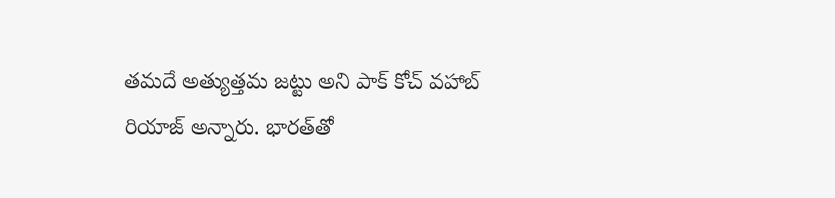తమదే అత్యుత్తమ జట్టు అని పాక్‌ కోచ్‌ వహాబ్‌ రియాజ్‌ అన్నారు. భారత్‌తో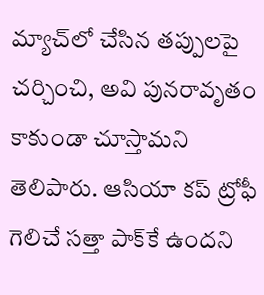మ్యాచ్‌లో చేసిన తప్పులపై చర్చించి, అవి పునరావృతం కాకుండా చూస్తామని తెలిపారు. ఆసియా కప్‌ ట్రోఫీ గెలిచే సత్తా పాక్‌కే ఉందని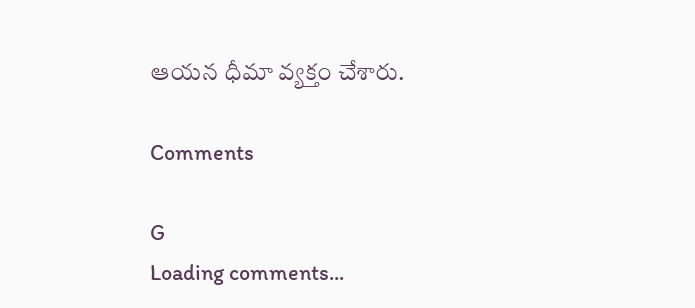ఆయన ధీమా వ్యక్తం చేశారు.

Comments

G
Loading comments...